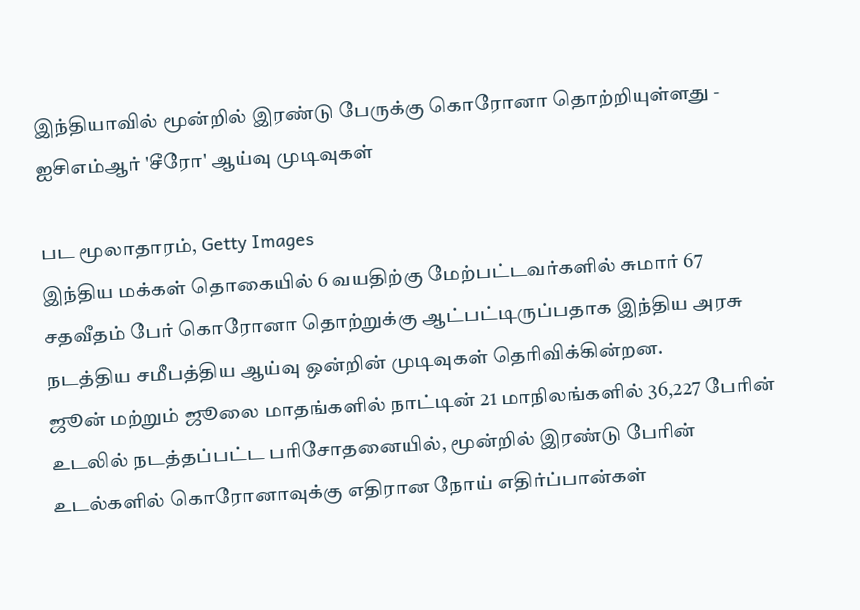இந்தியாவில் மூன்றில் இரண்டு பேருக்கு கொரோனா தொற்றியுள்ளது - ஐசிஎம்ஆர் 'சீரோ' ஆய்வு முடிவுகள்

பட மூலாதாரம், Getty Images
இந்திய மக்கள் தொகையில் 6 வயதிற்கு மேற்பட்டவர்களில் சுமார் 67 சதவீதம் பேர் கொரோனா தொற்றுக்கு ஆட்பட்டிருப்பதாக இந்திய அரசு நடத்திய சமீபத்திய ஆய்வு ஒன்றின் முடிவுகள் தெரிவிக்கின்றன.
ஜூன் மற்றும் ஜூலை மாதங்களில் நாட்டின் 21 மாநிலங்களில் 36,227 பேரின் உடலில் நடத்தப்பட்ட பரிசோதனையில், மூன்றில் இரண்டு பேரின் உடல்களில் கொரோனாவுக்கு எதிரான நோய் எதிர்ப்பான்கள்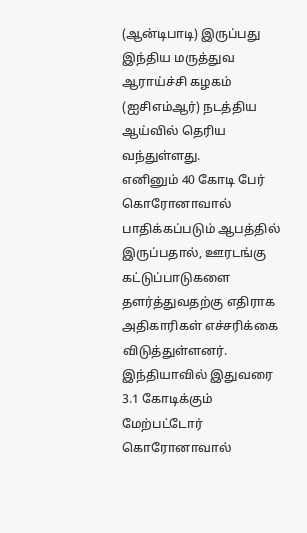(ஆன்டிபாடி) இருப்பது இந்திய மருத்துவ ஆராய்ச்சி கழகம் (ஐசிஎம்ஆர்) நடத்திய ஆய்வில் தெரிய வந்துள்ளது.
எனினும் 40 கோடி பேர் கொரோனாவால் பாதிக்கப்படும் ஆபத்தில் இருப்பதால், ஊரடங்கு கட்டுப்பாடுகளை தளர்த்துவதற்கு எதிராக அதிகாரிகள் எச்சரிக்கை விடுத்துள்ளனர்.
இந்தியாவில் இதுவரை 3.1 கோடிக்கும் மேற்பட்டோர் கொரோனாவால்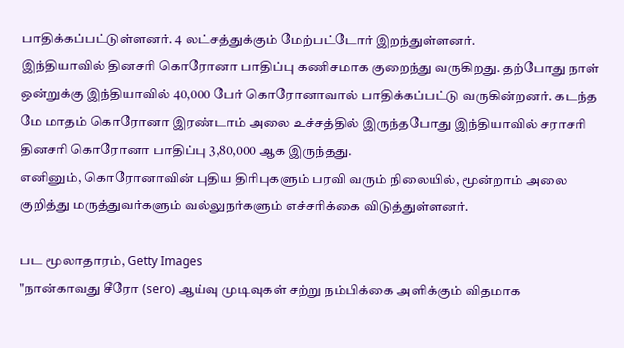பாதிக்கப்பட்டுள்ளனர். 4 லட்சத்துக்கும் மேற்பட்டோர் இறந்துள்ளனர்.
இந்தியாவில் தினசரி கொரோனா பாதிப்பு கணிசமாக குறைந்து வருகிறது. தற்போது நாள் ஒன்றுக்கு இந்தியாவில் 40,000 பேர் கொரோனாவால் பாதிக்கப்பட்டு வருகின்றனர். கடந்த மே மாதம் கொரோனா இரண்டாம் அலை உச்சத்தில் இருந்தபோது இந்தியாவில் சராசரி தினசரி கொரோனா பாதிப்பு 3,80,000 ஆக இருந்தது.
எனினும், கொரோனாவின் புதிய திரிபுகளும் பரவி வரும் நிலையில், மூன்றாம் அலை குறித்து மருத்துவர்களும் வல்லுநர்களும் எச்சரிக்கை விடுத்துள்ளனர்.

பட மூலாதாரம், Getty Images
"நான்காவது சீரோ (sero) ஆய்வு முடிவுகள் சற்று நம்பிக்கை அளிக்கும் விதமாக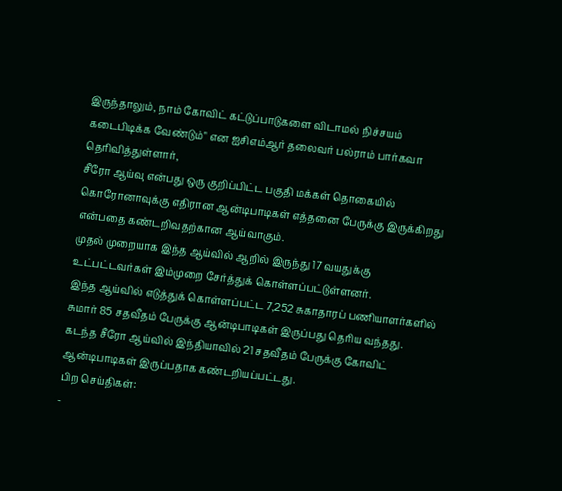இருந்தாலும், நாம் கோவிட் கட்டுப்பாடுகளை விடாமல் நிச்சயம் கடைபிடிக்க வேண்டும்" என ஐசிஎம்ஆர் தலைவர் பல்ராம் பார்கவா தெரிவித்துள்ளார்,
சீரோ ஆய்வு என்பது ஒரு குறிப்பிட்ட பகுதி மக்கள் தொகையில் கொரோனாவுக்கு எதிரான ஆன்டிபாடிகள் எத்தனை பேருக்கு இருக்கிறது என்பதை கண்டறிவதற்கான ஆய்வாகும்.
முதல் முறையாக இந்த ஆய்வில் ஆறில் இருந்து 17 வயதுக்கு உட்பட்டவர்கள் இம்முறை சேர்த்துக் கொள்ளப்பட்டுள்ளனர்.
இந்த ஆய்வில் எடுத்துக் கொள்ளப்பட்ட 7,252 சுகாதாரப் பணியாளர்களில் சுமார் 85 சதவீதம் பேருக்கு ஆன்டிபாடிகள் இருப்பது தெரிய வந்தது.
கடந்த சீரோ ஆய்வில் இந்தியாவில் 21 சதவீதம் பேருக்கு கோவிட் ஆன்டிபாடிகள் இருப்பதாக கண்டறியப்பட்டது.
பிற செய்திகள்:
-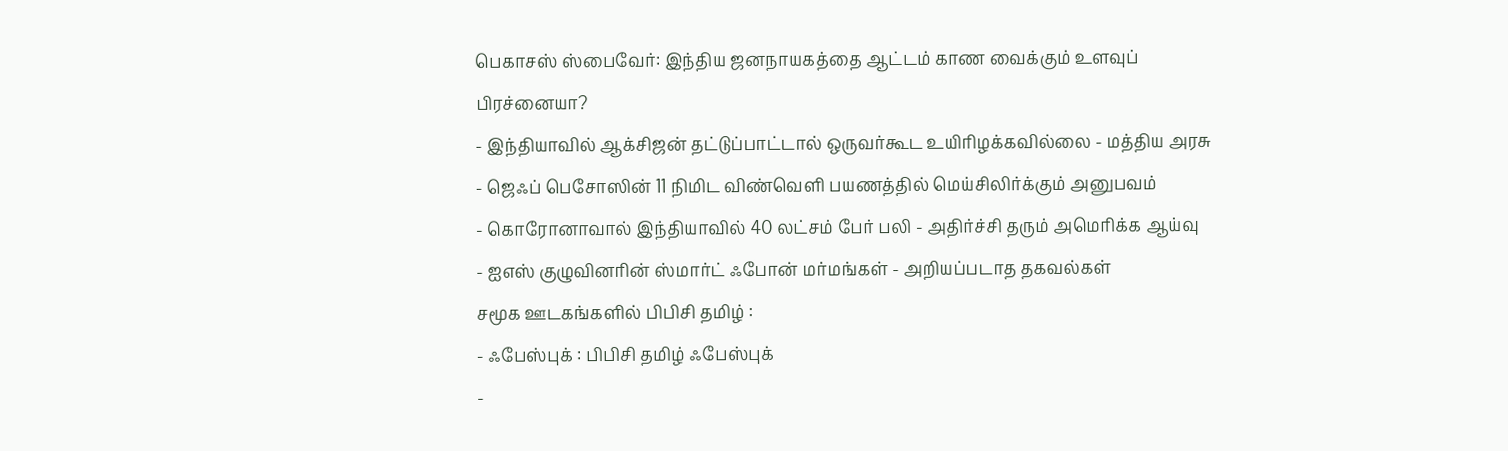பெகாசஸ் ஸ்பைவேர்: இந்திய ஜனநாயகத்தை ஆட்டம் காண வைக்கும் உளவுப் பிரச்னையா?
- இந்தியாவில் ஆக்சிஜன் தட்டுப்பாட்டால் ஒருவர்கூட உயிரிழக்கவில்லை - மத்திய அரசு
- ஜெஃப் பெசோஸின் 11 நிமிட விண்வெளி பயணத்தில் மெய்சிலிர்க்கும் அனுபவம்
- கொரோனாவால் இந்தியாவில் 40 லட்சம் பேர் பலி - அதிர்ச்சி தரும் அமெரிக்க ஆய்வு
- ஐஎஸ் குழுவினரின் ஸ்மார்ட் ஃபோன் மர்மங்கள் - அறியப்படாத தகவல்கள்
சமூக ஊடகங்களில் பிபிசி தமிழ் :
- ஃபேஸ்புக் : பிபிசி தமிழ் ஃபேஸ்புக்
-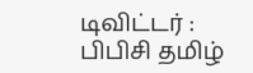டிவிட்டர் : பிபிசி தமிழ்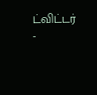ட்விட்டர்
-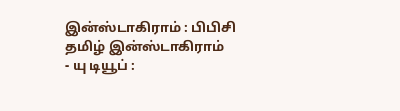இன்ஸ்டாகிராம் : பிபிசி தமிழ் இன்ஸ்டாகிராம்
- யு டியூப் :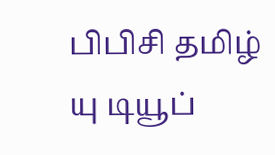பிபிசி தமிழ் யு டியூப்